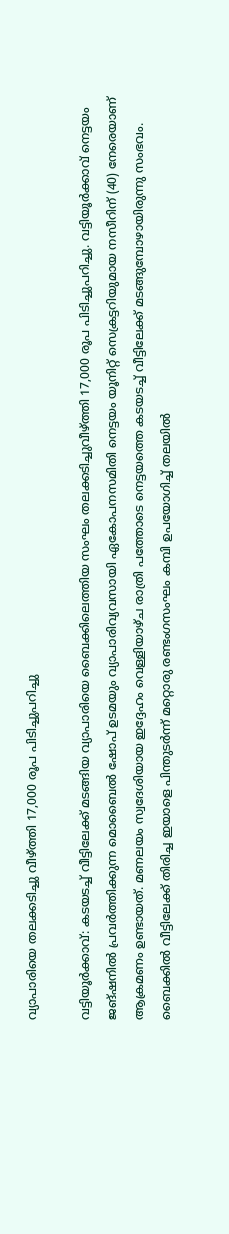വ്യാപാരിയെ തലക്കടിച്ചു വീഴ്ത്തി 17,000 രൂപ പിടിച്ചുപറിച്ചു

വട്ടിയൂര്‍ക്കാവ്: കടയടച്ച് വീട്ടിലേക്ക് മടങ്ങിയ വ്യാപാരിയെ ബൈക്കിലെത്തിയ സംഘം തലക്കടിച്ചുവീഴ്ത്തി 17,000 രൂപ പിടിച്ചുപറിച്ചു. വട്ടിയൂര്‍ക്കാവ് നെട്ടയം ജങ്ഷനില്‍ പ്രവര്‍ത്തിക്കുന്ന മൊബൈല്‍ ഷോപ് ഉടമയും വ്യാപാരിവ്യവസായി ഏകോപനസമിതി നെട്ടയം യൂനിറ്റ് സെക്രട്ടറിയുമായ നസീറിന് (40) നേരെയാണ് ആക്രമണം ഉണ്ടായത്. മണലയം സ്വദേശിയായ ഇദ്ദേഹം വെള്ളിയാഴ്ച രാത്രി പത്തോടെ നെട്ടയത്തെ കടയടച്ച് വീട്ടിലേക്ക് മടങ്ങുമ്പോഴായിരുന്നു സംഭവം. ബൈക്കില്‍ വീട്ടിലേക്ക് തിരിച്ച ഇയാളെ പിന്തുടര്‍ന്ന് മറ്റൊരു രണ്ടംഗസംഘം കമ്പി ഉപയോഗിച്ച് തലയില്‍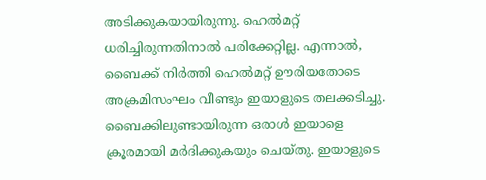അടിക്കുകയായിരുന്നു. ഹെൽമറ്റ്‌ ധരിച്ചിരുന്നതിനാല്‍ പരിക്കേറ്റില്ല. എന്നാല്‍, ബൈക്ക് നിര്‍ത്തി ഹെൽമറ്റ്‌ ഊരിയതോടെ അക്രമിസംഘം വീണ്ടും ഇയാളുടെ തലക്കടിച്ചു. ബൈക്കിലുണ്ടായിരുന്ന ഒരാള്‍ ഇയാളെ ക്രൂരമായി മര്‍ദിക്കുകയും ചെയ്തു. ഇയാളുടെ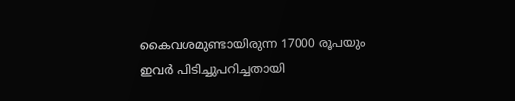കൈവശമുണ്ടായിരുന്ന 17000 രൂപയും ഇവര്‍ പിടിച്ചുപറിച്ചതായി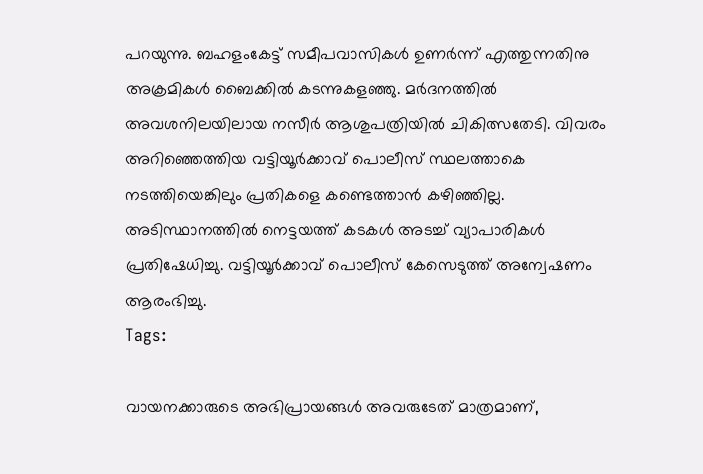പറയുന്നു. ബഹളംകേട്ട് സമീപവാസികള്‍ ഉണര്‍ന്ന് എത്തുന്നതിനു അക്രമികള്‍ ബൈക്കില്‍ കടന്നുകളഞ്ഞു. മര്‍ദനത്തില്‍ അവശനിലയിലായ നസീര്‍ ആശുപത്രിയില്‍ ചികിത്സതേടി. വിവരം അറിഞ്ഞെത്തിയ വട്ടിയൂര്‍ക്കാവ് പൊലീസ് സ്ഥലത്താകെ നടത്തിയെങ്കിലും പ്രതികളെ കണ്ടെത്താന്‍ കഴിഞ്ഞില്ല. അടിസ്ഥാനത്തില്‍ നെട്ടയത്ത് കടകള്‍ അടച്ച് വ്യാപാരികള്‍ പ്രതിഷേധിച്ചു. വട്ടിയൂര്‍ക്കാവ് പൊലീസ് കേസെടുത്ത് അന്വേഷണം ആരംഭിച്ചു.
Tags:

വായനക്കാരുടെ അഭിപ്രായങ്ങള്‍ അവരുടേത് മാത്രമാണ്,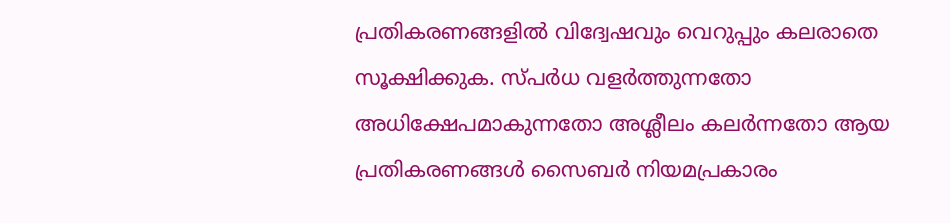പ്രതികരണങ്ങളിൽ വിദ്വേഷവും വെറുപ്പും കലരാതെ സൂക്ഷിക്കുക. സ്പർധ വളർത്തുന്നതോ അധിക്ഷേപമാകുന്നതോ അശ്ലീലം കലർന്നതോ ആയ പ്രതികരണങ്ങൾ സൈബർ നിയമപ്രകാരം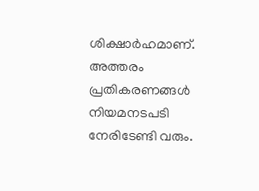ശിക്ഷാർഹമാണ്. അത്തരം പ്രതികരണങ്ങൾ നിയമനടപടി നേരിടേണ്ടി വരും.